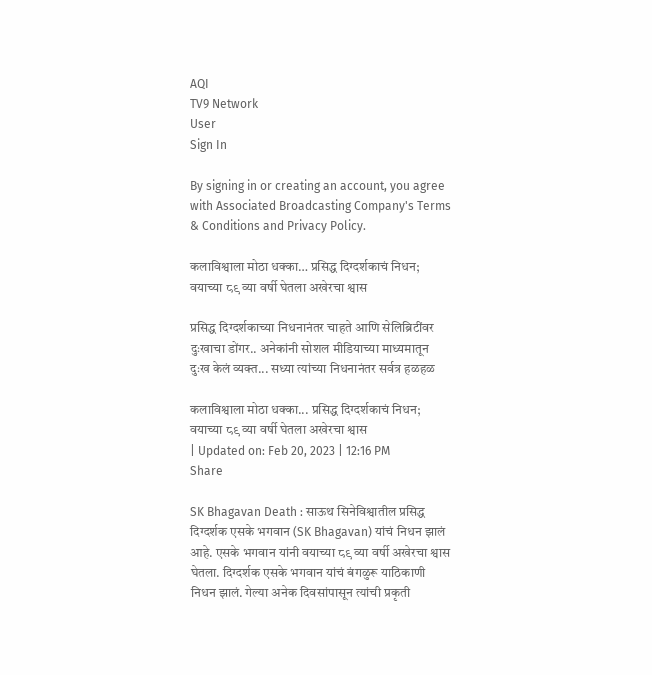AQI
TV9 Network
User
Sign In

By signing in or creating an account, you agree with Associated Broadcasting Company's Terms & Conditions and Privacy Policy.

कलाविश्वाला मोठा धक्का… प्रसिद्ध दिग्दर्शकाचं निधन; वयाच्या ८९ व्या वर्षी घेतला अखेरचा श्वास

प्रसिद्ध दिग्दर्शकाच्या निधनानंतर चाहते आणि सेलिब्रिटींवर दुःखाचा डोंगर.. अनेकांनी सोशल मीडियाच्या माध्यमातून दुःख केलं व्यक्त... सध्या त्यांच्या निधनानंतर सर्वत्र हळहळ

कलाविश्वाला मोठा धक्का... प्रसिद्ध दिग्दर्शकाचं निधन; वयाच्या ८९ व्या वर्षी घेतला अखेरचा श्वास
| Updated on: Feb 20, 2023 | 12:16 PM
Share

SK Bhagavan Death : साऊथ सिनेविश्वातील प्रसिद्ध दिग्दर्शक एसके भगवान (SK Bhagavan) यांचं निधन झालं आहे. एसके भगवान यांनी वयाच्या ८९ व्या वर्षी अखेरचा श्वास घेतला. दिग्दर्शक एसके भगवान यांचं बंगळुरू याठिकाणी निधन झालं. गेल्या अनेक दिवसांपासून त्यांची प्रकृती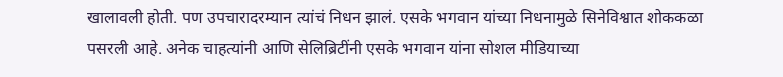खालावली होती. पण उपचारादरम्यान त्यांचं निधन झालं. एसके भगवान यांच्या निधनामुळे सिनेविश्वात शोककळा पसरली आहे. अनेक चाहत्यांनी आणि सेलिब्रिटींनी एसके भगवान यांना सोशल मीडियाच्या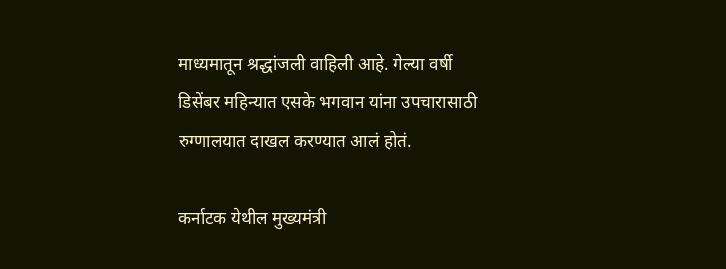माध्यमातून श्रद्धांजली वाहिली आहे. गेल्या वर्षी डिसेंबर महिन्यात एसके भगवान यांना उपचारासाठी रुग्णालयात दाखल करण्यात आलं होतं.

कर्नाटक येथील मुख्यमंत्री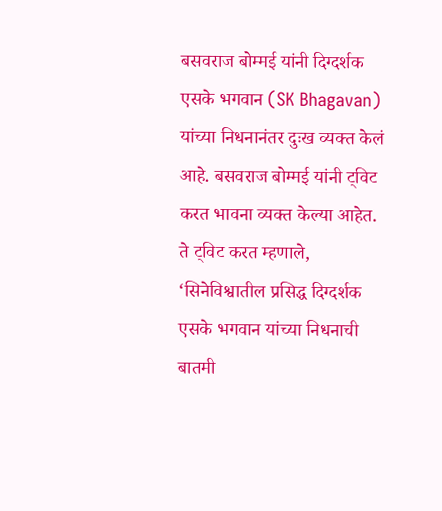बसवराज बोम्मई यांनी दिग्दर्शक एसके भगवान (SK Bhagavan) यांच्या निधनानंतर दुःख व्यक्त केलं आहे. बसवराज बोम्मई यांनी ट्विट करत भावना व्यक्त केल्या आहेत. ते ट्विट करत म्हणाले, ‘सिनेविश्वातील प्रसिद्ध दिग्दर्शक एसके भगवान यांच्या निधनाची बातमी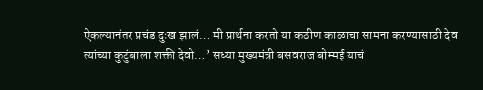ऐकल्यानंतर प्रचंड दुःख झालं… मी प्रार्थना करतो या कठीण काळाचा सामना करण्यासाठी देव त्यांच्या कुटुंबाला शक्ती देवो…’ सध्या मुख्यमंत्री बसवराज बोम्मई याचं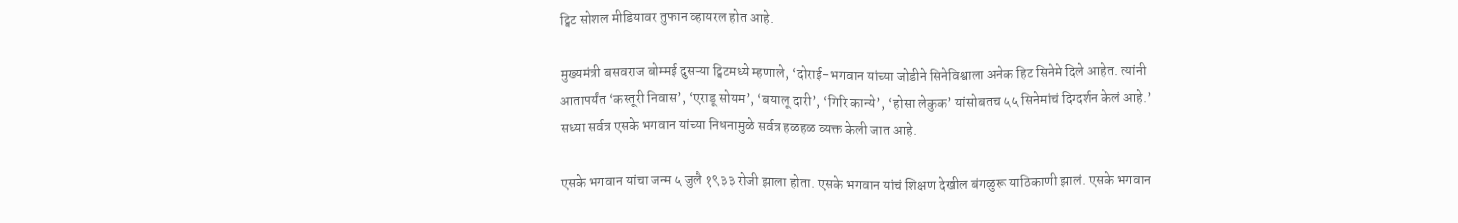ट्विट सोशल मीडियावर तुफान व्हायरल होत आहे.

मुख्यमंत्री बसवराज बोम्मई दुसऱ्या ट्विटमध्ये म्हणाले, ‘दोराई-भगवान यांच्या जोडीने सिनेविश्वाला अनेक हिट सिनेमे दिले आहेत. त्यांनी आतापर्यंत ‘कस्तूरी निवास’, ‘एराडू सोयम’, ‘बयालू दारी’, ‘गिरि कान्ये’, ‘होसा लेकुक’ यांसोबतच ५५ सिनेमांचं दिग्दर्शन केलं आहे.’ सध्या सर्वत्र एसके भगवान यांच्या निधनामुळे सर्वत्र हळहळ व्यक्त केली जात आहे.

एसके भगवान यांचा जन्म ५ जुलै १९३३ रोजी झाला होता. एसके भगवान यांचं शिक्षण देखील बंगळुरू याठिकाणी झालं. एसके भगवान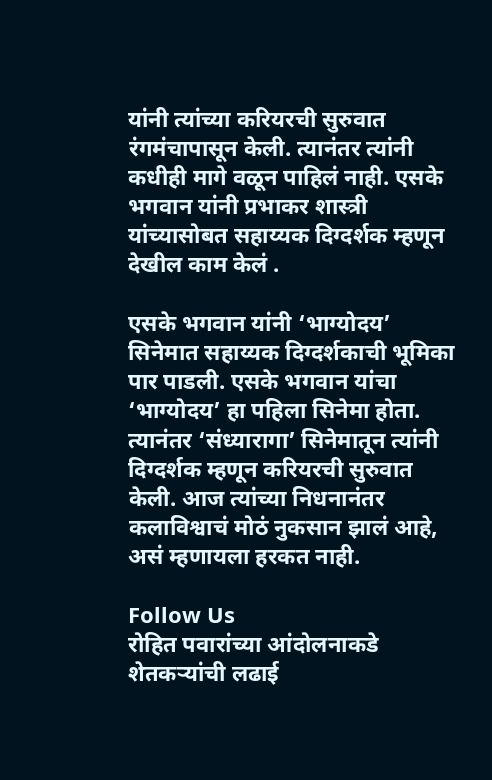यांनी त्यांच्या करियरची सुरुवात रंगमंचापासून केली. त्यानंतर त्यांनी कधीही मागे वळून पाहिलं नाही. एसके भगवान यांनी प्रभाकर शास्त्री यांच्यासोबत सहाय्यक दिग्दर्शक म्हणून देखील काम केलं .

एसके भगवान यांनी ‘भाग्योदय’ सिनेमात सहाय्यक दिग्दर्शकाची भूमिका पार पाडली. एसके भगवान यांचा ‘भाग्योदय’ हा पहिला सिनेमा होता. त्यानंतर ‘संध्यारागा’ सिनेमातून त्यांनी दिग्दर्शक म्हणून करियरची सुरुवात केली. आज त्यांच्या निधनानंतर कलाविश्वाचं मोठं नुकसान झालं आहे, असं म्हणायला हरकत नाही.

Follow Us
रोहित पवारांच्या आंदोलनाकडे शेतकऱ्यांची लढाई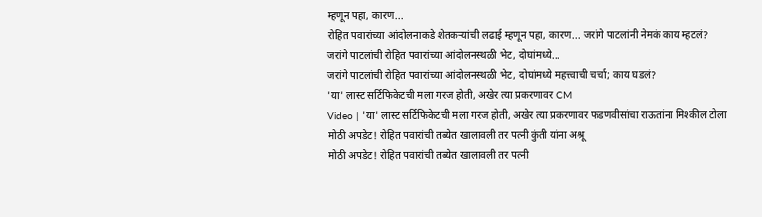म्हणून पहा, कारण...
रोहित पवारांच्या आंदोलनाकडे शेतकऱ्यांची लढाई म्हणून पहा, कारण... जरांगे पाटलांनी नेमकं काय म्हटलं?
जरांगे पाटलांची रोहित पवारांच्या आंदोलनस्थळी भेट, दोघांमध्ये...
जरांगे पाटलांची रोहित पवारांच्या आंदोलनस्थळी भेट, दोघांमध्ये महत्त्वाची चर्चा; काय घडलं?
'या' लास्ट सर्टिफिकेटची मला गरज होती, अखेर त्या प्रकरणावर CM
Video | 'या' लास्ट सर्टिफिकेटची मला गरज होती, अखेर त्या प्रकरणावर फडणवीसांचा राऊतांना मिश्कील टोला
मोठी अपडेट! रोहित पवारांची तब्येत खालावली तर पत्नी कुंती यांना अश्रू
मोठी अपडेट! रोहित पवारांची तब्येत खालावली तर पत्नी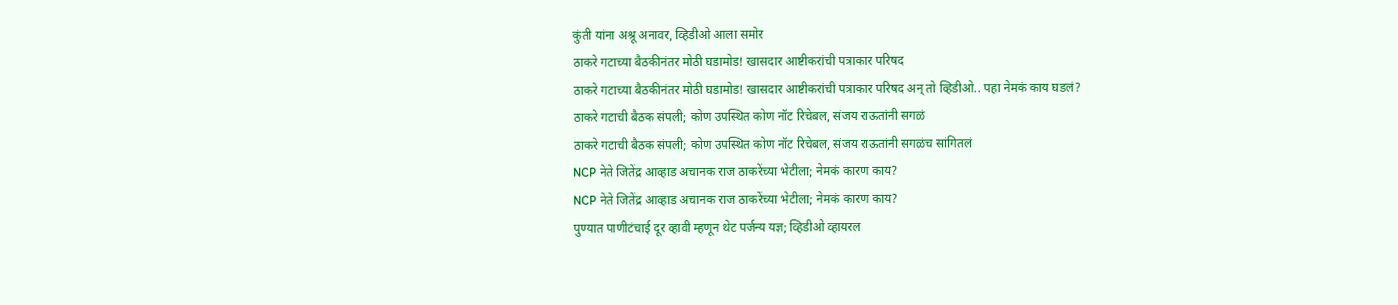कुंती यांना अश्रू अनावर, व्हिडीओ आला समोर
ठाकरे गटाच्या बैठकीनंतर मोठी घडामोड! खासदार आष्टीकरांची पत्राकार परिषद
ठाकरे गटाच्या बैठकीनंतर मोठी घडामोड! खासदार आष्टीकरांची पत्राकार परिषद अन् तो व्हिडीओ.. पहा नेमकं काय घडलं?
ठाकरे गटाची बैठक संपली; कोण उपस्थित कोण नॉट रिचेबल, संजय राऊतांनी सगळं
ठाकरे गटाची बैठक संपली; कोण उपस्थित कोण नॉट रिचेबल, संजय राऊतांनी सगळंच सांगितलं
NCP नेते जितेंद्र आव्हाड अचानक राज ठाकरेंच्या भेटीला; नेमकं कारण काय?
NCP नेते जितेंद्र आव्हाड अचानक राज ठाकरेंच्या भेटीला; नेमकं कारण काय?
पुण्यात पाणीटंचाई दूर व्हावी म्हणून थेट पर्जन्य यज्ञ; व्हिडीओ व्हायरल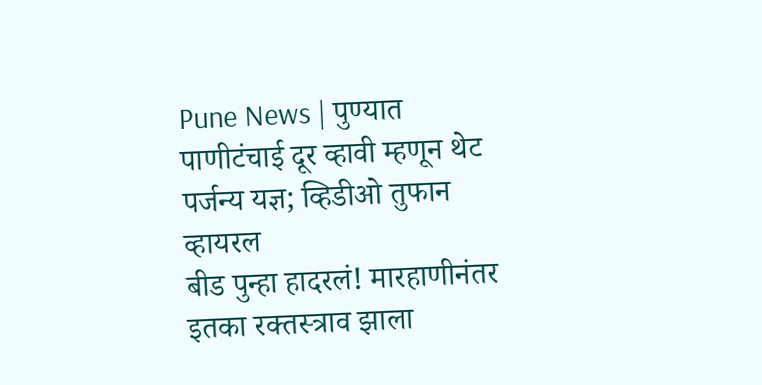Pune News | पुण्यात पाणीटंचाई दूर व्हावी म्हणून थेट पर्जन्य यज्ञ; व्हिडीओ तुफान व्हायरल
बीड पुन्हा हादरलं! मारहाणीनंतर इतका रक्तस्त्राव झाला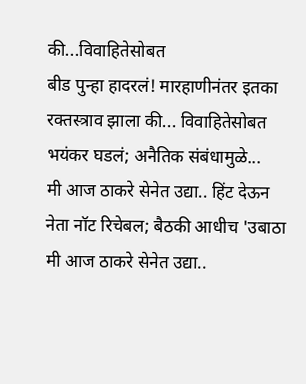की...विवाहितेसोबत
बीड पुन्हा हादरलं! मारहाणीनंतर इतका रक्तस्त्राव झाला की... विवाहितेसोबत भयंकर घडलं; अनैतिक संबंधामुळे...
मी आज ठाकरे सेनेत उद्या.. हिंट देऊन नेता नॉट रिचेबल; बैठकी आधीच 'उबाठा
मी आज ठाकरे सेनेत उद्या..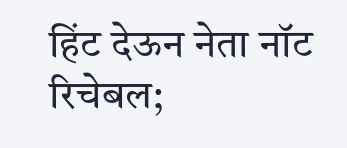हिंट देऊन नेता नॉट रिचेबल;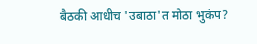बैठकी आधीच 'उबाठा'त मोठा भुकंप?